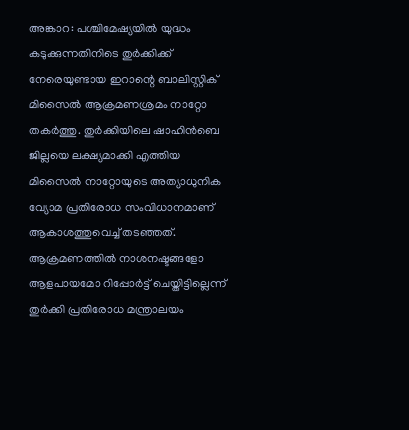അങ്കാറ: പശ്ചിമേഷ്യയിൽ യുദ്ധം കടുക്കുന്നതിനിടെ തുർക്കിക്ക് നേരെയുണ്ടായ ഇറാന്റെ ബാലിസ്റ്റിക് മിസൈൽ ആക്രമണശ്രമം നാറ്റോ തകർത്തു. തുർക്കിയിലെ ഷാഹിൻബെ ജില്ലയെ ലക്ഷ്യമാക്കി എത്തിയ മിസൈൽ നാറ്റോയുടെ അത്യാധുനിക വ്യോമ പ്രതിരോധ സംവിധാനമാണ് ആകാശത്തുവെച്ച് തടഞ്ഞത്. ആക്രമണത്തിൽ നാശനഷ്ടങ്ങളോ ആളപായമോ റിപ്പോർട്ട് ചെയ്തിട്ടില്ലെന്ന് തുർക്കി പ്രതിരോധ മന്ത്രാലയം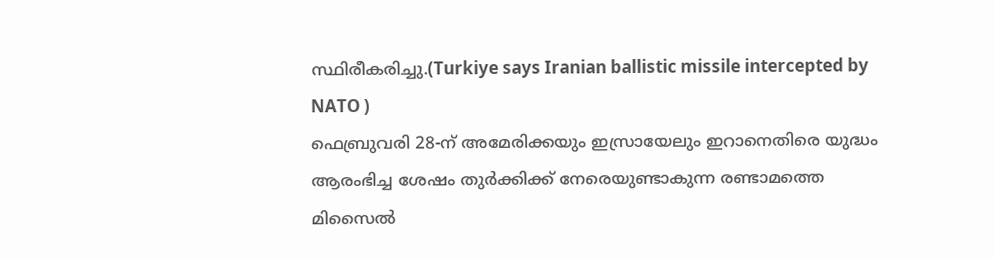സ്ഥിരീകരിച്ചു.(Turkiye says Iranian ballistic missile intercepted by NATO )
ഫെബ്രുവരി 28-ന് അമേരിക്കയും ഇസ്രായേലും ഇറാനെതിരെ യുദ്ധം ആരംഭിച്ച ശേഷം തുർക്കിക്ക് നേരെയുണ്ടാകുന്ന രണ്ടാമത്തെ മിസൈൽ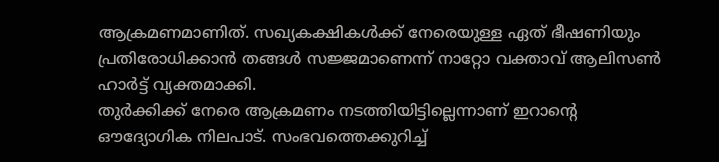ആക്രമണമാണിത്. സഖ്യകക്ഷികൾക്ക് നേരെയുള്ള ഏത് ഭീഷണിയും പ്രതിരോധിക്കാൻ തങ്ങൾ സജ്ജമാണെന്ന് നാറ്റോ വക്താവ് ആലിസൺ ഹാർട്ട് വ്യക്തമാക്കി.
തുർക്കിക്ക് നേരെ ആക്രമണം നടത്തിയിട്ടില്ലെന്നാണ് ഇറാന്റെ ഔദ്യോഗിക നിലപാട്. സംഭവത്തെക്കുറിച്ച്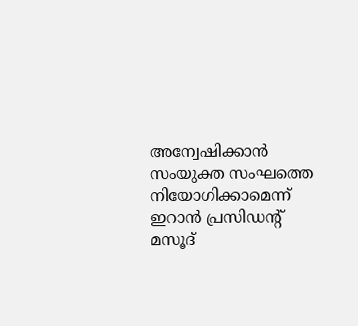അന്വേഷിക്കാൻ സംയുക്ത സംഘത്തെ നിയോഗിക്കാമെന്ന് ഇറാൻ പ്രസിഡന്റ് മസൂദ്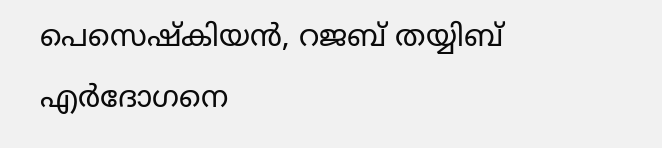പെസെഷ്കിയൻ, റജബ് തയ്യിബ് എർദോഗനെ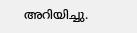അറിയിച്ചു.